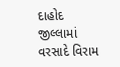દાહોદ જીલ્લામાં વરસાદે વિરામ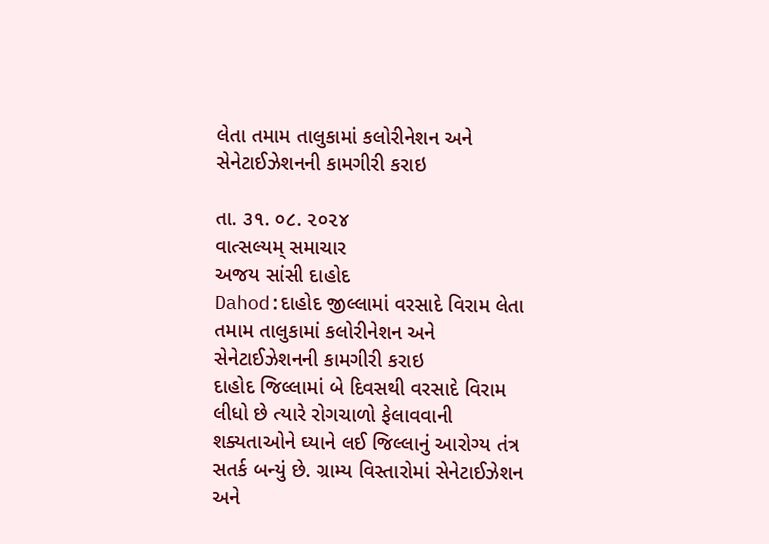લેતા તમામ તાલુકામાં કલોરીનેશન અને સેનેટાઈઝેશનની કામગીરી કરાઇ

તા. ૩૧. ૦૮. ૨૦૨૪
વાત્સલ્યમ્ સમાચાર
અજય સાંસી દાહોદ
Dahod:દાહોદ જીલ્લામાં વરસાદે વિરામ લેતા તમામ તાલુકામાં કલોરીનેશન અને સેનેટાઈઝેશનની કામગીરી કરાઇ
દાહોદ જિલ્લામાં બે દિવસથી વરસાદે વિરામ લીધો છે ત્યારે રોગચાળો ફેલાવવાની શક્યતાઓને ઘ્યાને લઈ જિલ્લાનું આરોગ્ય તંત્ર સતર્ક બન્યું છે. ગ્રામ્ય વિસ્તારોમાં સેનેટાઈઝેશન અને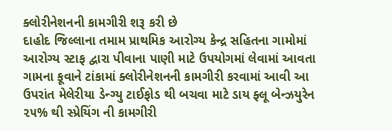ક્લોરીનેશનની કામગીરી શરૂ કરી છે
દાહોદ જિલ્લાના તમામ પ્રાથમિક આરોગ્ય કેન્દ્ર સહિતના ગામોમાં આરોગ્ય સ્ટાફ દ્વારા પીવાના પાણી માટે ઉપયોગમાં લેવામાં આવતા ગામના કૂવાને ટાંકામાં ક્લોરીનેશનની કામગીરી કરવામાં આવી આ ઉપરાંત મેલેરીયા ડેન્ગ્યુ ટાઈફોડ થી બચવા માટે ડાય ફ્લૂ બેન્ઝયુરેન ૨૫% થી સ્પ્રેયિંગ ની કામગીરી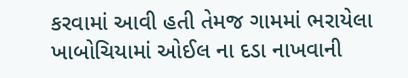કરવામાં આવી હતી તેમજ ગામમાં ભરાયેલા ખાબોચિયામાં ઓઈલ ના દડા નાખવાની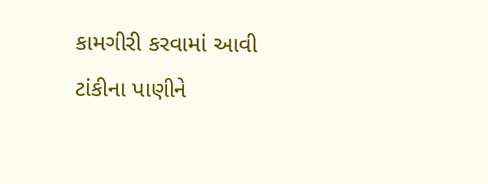કામગીરી કરવામાં આવી ટાંકીના પાણીને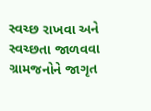સ્વચ્છ રાખવા અને સ્વચ્છતા જાળવવા ગ્રામજનોને જાગૃત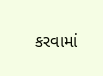કરવામાં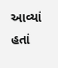આવ્યાં હતાં